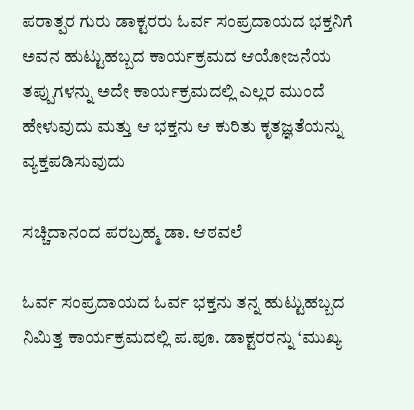ಪರಾತ್ಪರ ಗುರು ಡಾಕ್ಟರರು ಓರ್ವ ಸಂಪ್ರದಾಯದ ಭಕ್ತನಿಗೆ ಅವನ ಹುಟ್ಟುಹಬ್ಬದ ಕಾರ್ಯಕ್ರಮದ ಆಯೋಜನೆಯ ತಪ್ಪುಗಳನ್ನು ಅದೇ ಕಾರ್ಯಕ್ರಮದಲ್ಲಿ ಎಲ್ಲರ ಮುಂದೆ ಹೇಳುವುದು ಮತ್ತು ಆ ಭಕ್ತನು ಆ ಕುರಿತು ಕೃತಜ್ಞತೆಯನ್ನು ವ್ಯಕ್ತಪಡಿಸುವುದು

ಸಚ್ಚಿದಾನಂದ ಪರಬ್ರಹ್ಮ ಡಾ. ಆಠವಲೆ

ಓರ್ವ ಸಂಪ್ರದಾಯದ ಓರ್ವ ಭಕ್ತನು ತನ್ನ ಹುಟ್ಟುಹಬ್ಬದ ನಿಮಿತ್ತ ಕಾರ್ಯಕ್ರಮದಲ್ಲಿ ಪ.ಪೂ. ಡಾಕ್ಟರರನ್ನು ‘ಮುಖ್ಯ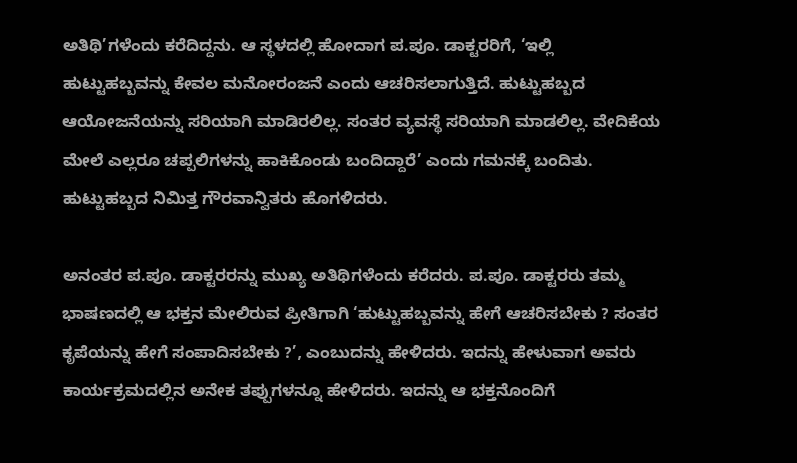ಅತಿಥಿ’ಗಳೆಂದು ಕರೆದಿದ್ದನು. ಆ ಸ್ಥಳದಲ್ಲಿ ಹೋದಾಗ ಪ.ಪೂ. ಡಾಕ್ಟರರಿಗೆ, ‘ಇಲ್ಲಿ ಹುಟ್ಟುಹಬ್ಬವನ್ನು ಕೇವಲ ಮನೋರಂಜನೆ ಎಂದು ಆಚರಿಸಲಾಗುತ್ತಿದೆ. ಹುಟ್ಟುಹಬ್ಬದ ಆಯೋಜನೆಯನ್ನು ಸರಿಯಾಗಿ ಮಾಡಿರಲಿಲ್ಲ. ಸಂತರ ವ್ಯವಸ್ಥೆ ಸರಿಯಾಗಿ ಮಾಡಲಿಲ್ಲ. ವೇದಿಕೆಯ ಮೇಲೆ ಎಲ್ಲರೂ ಚಪ್ಪಲಿಗಳನ್ನು ಹಾಕಿಕೊಂಡು ಬಂದಿದ್ದಾರೆ’ ಎಂದು ಗಮನಕ್ಕೆ ಬಂದಿತು. ಹುಟ್ಟುಹಬ್ಬದ ನಿಮಿತ್ತ ಗೌರವಾನ್ವಿತರು ಹೊಗಳಿದರು.

ಅನಂತರ ಪ.ಪೂ. ಡಾಕ್ಟರರನ್ನು ಮುಖ್ಯ ಅತಿಥಿಗಳೆಂದು ಕರೆದರು. ಪ.ಪೂ. ಡಾಕ್ಟರರು ತಮ್ಮ ಭಾಷಣದಲ್ಲಿ ಆ ಭಕ್ತನ ಮೇಲಿರುವ ಪ್ರೀತಿಗಾಗಿ ‘ಹುಟ್ಟುಹಬ್ಬವನ್ನು ಹೇಗೆ ಆಚರಿಸಬೇಕು ? ಸಂತರ ಕೃಪೆಯನ್ನು ಹೇಗೆ ಸಂಪಾದಿಸಬೇಕು ?’, ಎಂಬುದನ್ನು ಹೇಳಿದರು. ಇದನ್ನು ಹೇಳುವಾಗ ಅವರು ಕಾರ್ಯಕ್ರಮದಲ್ಲಿನ ಅನೇಕ ತಪ್ಪುಗಳನ್ನೂ ಹೇಳಿದರು. ಇದನ್ನು ಆ ಭಕ್ತನೊಂದಿಗೆ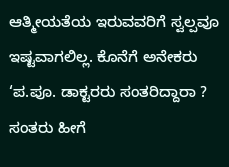ಆತ್ಮೀಯತೆಯ ಇರುವವರಿಗೆ ಸ್ವಲ್ಪವೂ ಇಷ್ಟವಾಗಲಿಲ್ಲ. ಕೊನೆಗೆ ಅನೇಕರು ‘ಪ.ಪೂ. ಡಾಕ್ಟರರು ಸಂತರಿದ್ದಾರಾ ? ಸಂತರು ಹೀಗೆ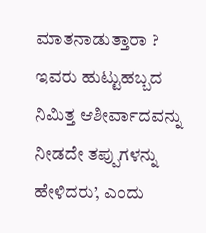ಮಾತನಾಡುತ್ತಾರಾ ? ಇವರು ಹುಟ್ಟುಹಬ್ಬದ ನಿಮಿತ್ತ ಆಶೀರ್ವಾದವನ್ನು ನೀಡದೇ ತಪ್ಪುಗಳನ್ನು ಹೇಳಿದರು’, ಎಂದು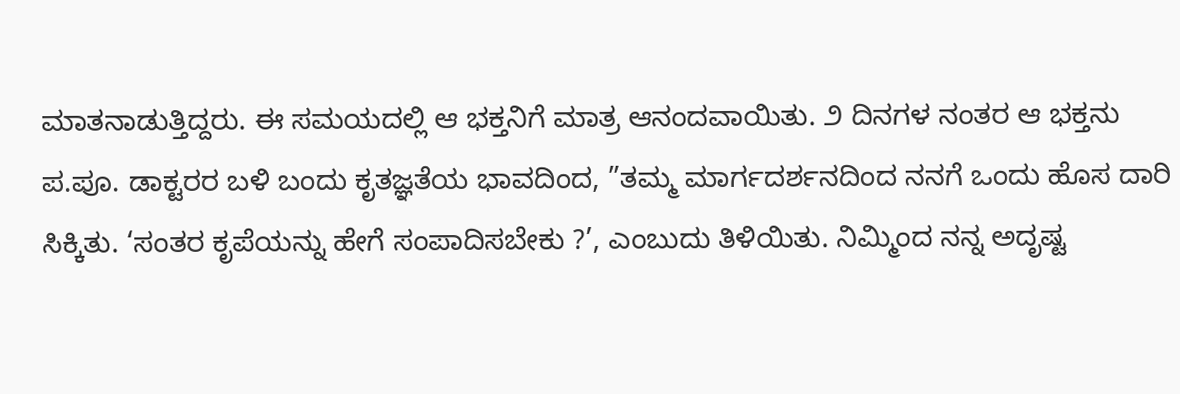ಮಾತನಾಡುತ್ತಿದ್ದರು. ಈ ಸಮಯದಲ್ಲಿ ಆ ಭಕ್ತನಿಗೆ ಮಾತ್ರ ಆನಂದವಾಯಿತು. ೨ ದಿನಗಳ ನಂತರ ಆ ಭಕ್ತನು ಪ.ಪೂ. ಡಾಕ್ಟರರ ಬಳಿ ಬಂದು ಕೃತಜ್ಞತೆಯ ಭಾವದಿಂದ, ”ತಮ್ಮ ಮಾರ್ಗದರ್ಶನದಿಂದ ನನಗೆ ಒಂದು ಹೊಸ ದಾರಿ ಸಿಕ್ಕಿತು. ‘ಸಂತರ ಕೃಪೆಯನ್ನು ಹೇಗೆ ಸಂಪಾದಿಸಬೇಕು ?’, ಎಂಬುದು ತಿಳಿಯಿತು. ನಿಮ್ಮಿಂದ ನನ್ನ ಅದೃಷ್ಟ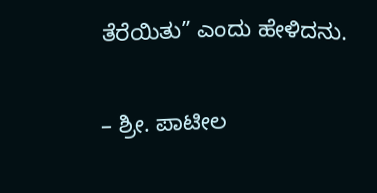ತೆರೆಯಿತು” ಎಂದು ಹೇಳಿದನು.

– ಶ್ರೀ. ಪಾಟೀಲ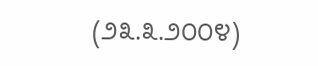(೨೩.೩.೨೦೦೪)